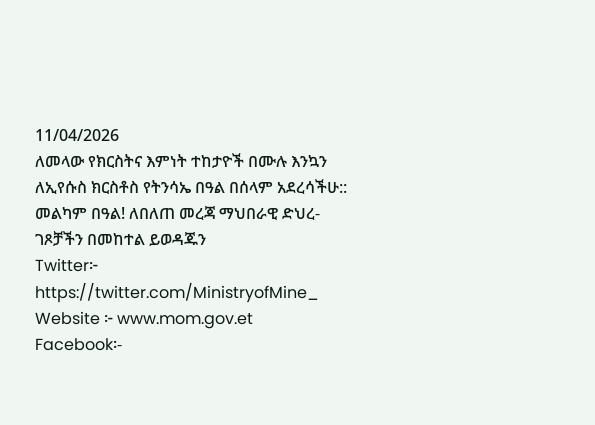11/04/2026
ለመላው የክርስትና እምነት ተከታዮች በሙሉ እንኳን ለኢየሱስ ክርስቶስ የትንሳኤ በዓል በሰላም አደረሳችሁ:: መልካም በዓል! ለበለጠ መረጃ ማህበራዊ ድህረ-ገጾቻችን በመከተል ይወዳጁን
Twitter፦ https://twitter.com/MinistryofMine_
Website ፦ www.mom.gov.et
Facebook፡-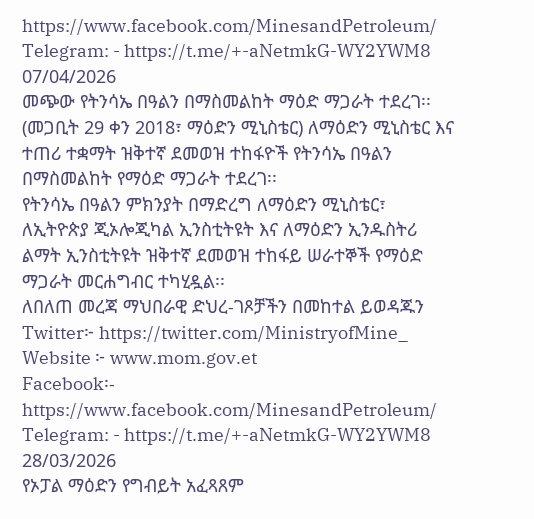https://www.facebook.com/MinesandPetroleum/
Telegram: - https://t.me/+-aNetmkG-WY2YWM8
07/04/2026
መጭው የትንሳኤ በዓልን በማስመልከት ማዕድ ማጋራት ተደረገ፡፡
(መጋቢት 29 ቀን 2018፣ ማዕድን ሚኒስቴር) ለማዕድን ሚኒስቴር እና ተጠሪ ተቋማት ዝቅተኛ ደመወዝ ተከፋዮች የትንሳኤ በዓልን በማስመልከት የማዕድ ማጋራት ተደረገ፡፡
የትንሳኤ በዓልን ምክንያት በማድረግ ለማዕድን ሚኒስቴር፣ ለኢትዮጵያ ጂኦሎጂካል ኢንስቲትዩት እና ለማዕድን ኢንዱስትሪ ልማት ኢንስቲትዩት ዝቅተኛ ደመወዝ ተከፋይ ሠራተኞች የማዕድ ማጋራት መርሐግብር ተካሂዷል፡፡
ለበለጠ መረጃ ማህበራዊ ድህረ-ገጾቻችን በመከተል ይወዳጁን
Twitter፦ https://twitter.com/MinistryofMine_
Website ፦ www.mom.gov.et
Facebook፡- https://www.facebook.com/MinesandPetroleum/
Telegram: - https://t.me/+-aNetmkG-WY2YWM8
28/03/2026
የኦፓል ማዕድን የግብይት አፈጻጸም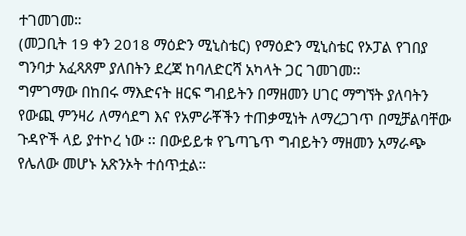ተገመገመ።
(መጋቢት 19 ቀን 2018 ማዕድን ሚኒስቴር) የማዕድን ሚኒስቴር የኦፓል የገበያ ግንባታ አፈጻጸም ያለበትን ደረጃ ከባለድርሻ አካላት ጋር ገመገመ፡፡
ግምገማው በከበሩ ማእድናት ዘርፍ ግብይትን በማዘመን ሀገር ማግኘት ያለባትን የውጪ ምንዛሪ ለማሳደግ እና የአምራቾችን ተጠቃሚነት ለማረጋገጥ በሚቻልባቸው ጉዳዮች ላይ ያተኮረ ነው ፡፡ በውይይቱ የጌጣጌጥ ግብይትን ማዘመን አማራጭ የሌለው መሆኑ አጽንኦት ተሰጥቷል።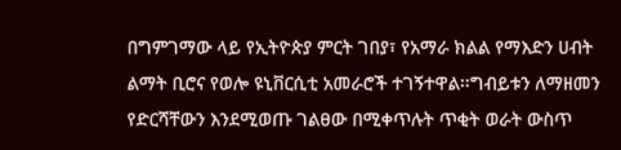በግምገማው ላይ የኢትዮጵያ ምርት ገበያ፣ የአማራ ክልል የማእድን ሀብት ልማት ቢሮና የወሎ ዩኒቨርሲቲ አመራሮች ተገኝተዋል፡፡ግብይቱን ለማዘመን የድርሻቸውን እንደሚወጡ ገልፀው በሚቀጥሉት ጥቂት ወራት ውስጥ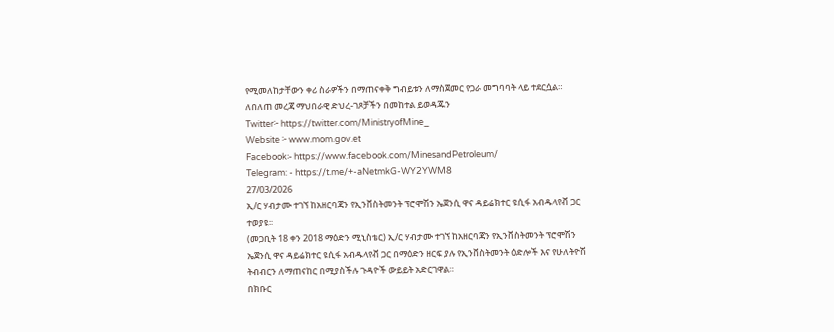የሚመለከታቸውን ቀሪ ስራዎችን በማጠናቀቅ ግብይቱን ለማስጀመር የጋራ መግባባት ላይ ተደርሷል። ለበለጠ መረጃ ማህበራዊ ድህረ-ገጾቻችን በመከተል ይወዳጁን
Twitter፦ https://twitter.com/MinistryofMine_
Website ፦ www.mom.gov.et
Facebook፡- https://www.facebook.com/MinesandPetroleum/
Telegram: - https://t.me/+-aNetmkG-WY2YWM8
27/03/2026
ኢ/ር ሃብታሙ ተገኘ ከአዘርባጃን የኢንቨስትመንት ፕሮሞሽን ኤጀንሲ ዋና ዳይሬክተር ዩሲፋ አብዱላየቭ ጋር ተወያዩ፡፡
(መጋቢት 18 ቀን 2018 ማዕድን ሚኒስቴር) ኢ/ር ሃብታሙ ተገኘ ከአዘርባጃን የኢንቨስትመንት ፕሮሞሽን ኤጀንሲ ዋና ዳይሬክተር ዩሲፋ አብዱላየቭ ጋር በማዕድን ዘርፍ ያሉ የኢንቨስትመንት ዕድሎች እና የሁለትዮሽ ትብብርን ለማጠናከር በሚያስችሉ ጉዳዮች ውይይት አድርገዋል።
በክቡር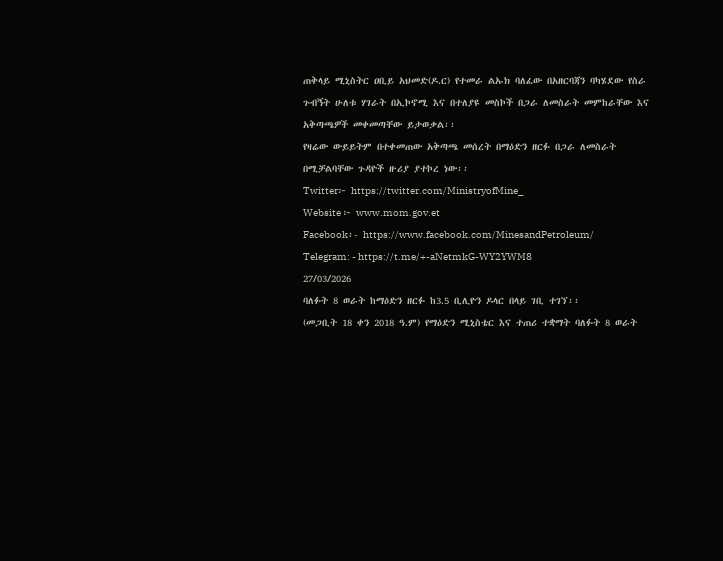ጠቅላይ ሚኒስትር ዐቢይ አህመድ(ዶ.ር) የተመራ ልኡክ ባለፈው በአዘርባጃን ባካሄደው የስራ ጉብኝት ሁለቱ ሃገራት በኢኮኖሚ እና በተለያዩ መስኮች በጋራ ለመስራት መምከራቸው እና አቅጣጫዎች መቀመጣቸው ይታወቃል፡፡
የዛሬው ውይይትም በተቀመጠው አቅጣጫ መሰረት በማዕድን ዘርፉ በጋራ ለመስራት በሚቻልባቸው ጉዳዮች ዙሪያ ያተኮረ ነው፡፡
Twitter፦ https://twitter.com/MinistryofMine_
Website ፦ www.mom.gov.et
Facebook፡- https://www.facebook.com/MinesandPetroleum/
Telegram: - https://t.me/+-aNetmkG-WY2YWM8
27/03/2026
ባለፉት 8 ወራት ከማዕድን ዘርፉ ከ3.5 ቢሊዮን ዶላር በላይ ገቢ ተገኘ፡፡
(መጋቢት 18 ቀን 2018 ዓ.ም) የማዕድን ሚኒስቴር እና ተጠሪ ተቋማት ባለፉት 8 ወራት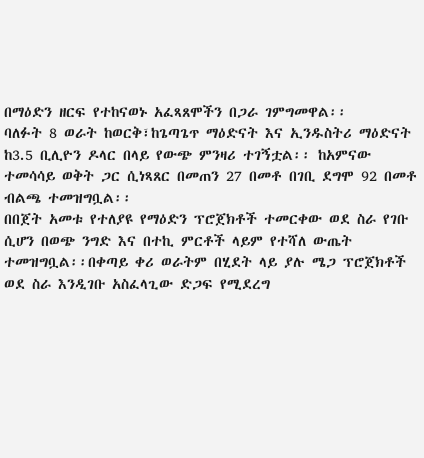በማዕድን ዘርፍ የተከናወኑ አፈጻጸሞችን በጋራ ገምግመዋል፡፡
ባለፉት 8 ወራት ከወርቅ፣ከጌጣጌጥ ማዕድናት እና ኢንዱስትሪ ማዕድናት ከ3.5 ቢሊዮን ዶላር በላይ የውጭ ምንዛሪ ተገኝቷል፡፡ ከአምናው ተመሳሳይ ወቅት ጋር ሲነጻጸር በመጠን 27 በመቶ በገቢ ደግሞ 92 በመቶ ብልጫ ተመዝግቧል፡፡
በበጀት አመቱ የተለያዩ የማዕድን ፕሮጀክቶች ተመርቀው ወደ ስራ የገቡ ሲሆን በወጭ ንግድ እና በተኪ ምርቶች ላይም የተሻለ ውጤት ተመዝግቧል፡፡በቀጣይ ቀሪ ወራትም በሂደት ላይ ያሉ ሜጋ ፕሮጀክቶች ወደ ስራ እንዲገቡ አስፈላጊው ድጋፍ የሚደረግ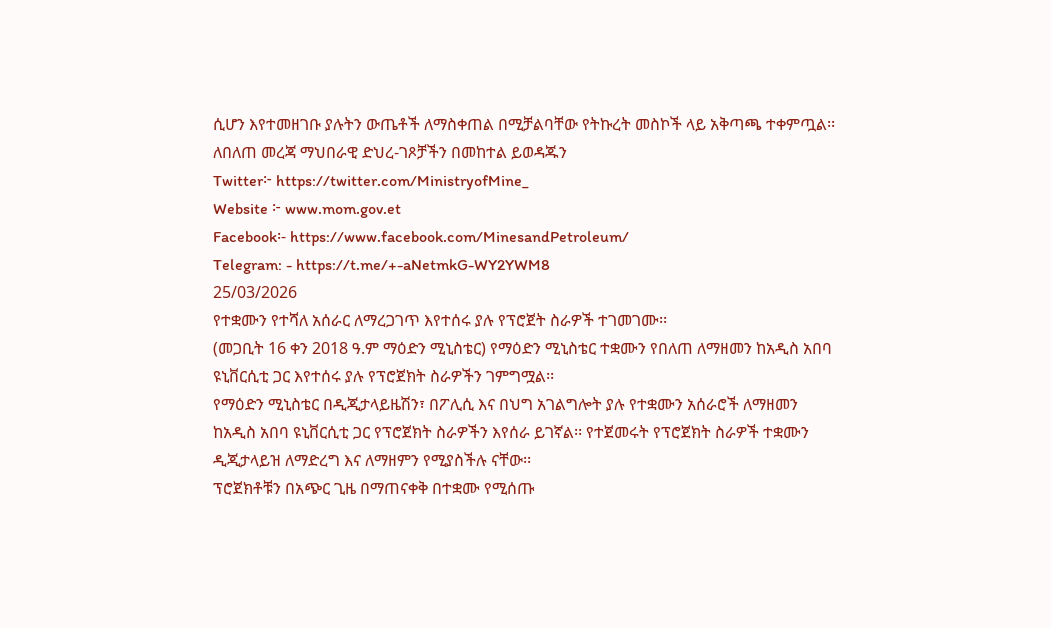ሲሆን እየተመዘገቡ ያሉትን ውጤቶች ለማስቀጠል በሚቻልባቸው የትኩረት መስኮች ላይ አቅጣጫ ተቀምጧል፡፡
ለበለጠ መረጃ ማህበራዊ ድህረ-ገጾቻችን በመከተል ይወዳጁን
Twitter፦ https://twitter.com/MinistryofMine_
Website ፦ www.mom.gov.et
Facebook፡- https://www.facebook.com/MinesandPetroleum/
Telegram: - https://t.me/+-aNetmkG-WY2YWM8
25/03/2026
የተቋሙን የተሻለ አሰራር ለማረጋገጥ እየተሰሩ ያሉ የፕሮጀት ስራዎች ተገመገሙ፡፡
(መጋቢት 16 ቀን 2018 ዓ.ም ማዕድን ሚኒስቴር) የማዕድን ሚኒስቴር ተቋሙን የበለጠ ለማዘመን ከአዲስ አበባ ዩኒቨርሲቲ ጋር እየተሰሩ ያሉ የፕሮጀክት ስራዎችን ገምግሟል፡፡
የማዕድን ሚኒስቴር በዲጂታላይዜሽን፣ በፖሊሲ እና በህግ አገልግሎት ያሉ የተቋሙን አሰራሮች ለማዘመን ከአዲስ አበባ ዩኒቨርሲቲ ጋር የፕሮጀክት ስራዎችን እየሰራ ይገኛል፡፡ የተጀመሩት የፕሮጀክት ስራዎች ተቋሙን ዲጂታላይዝ ለማድረግ እና ለማዘምን የሚያስችሉ ናቸው፡፡
ፕሮጀክቶቹን በአጭር ጊዜ በማጠናቀቅ በተቋሙ የሚሰጡ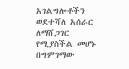አገልግሎቶችን ወደተሻለ አሰራር ለማሸጋገር የሚያስችል መሆኑ በግምገማው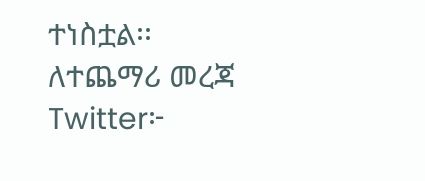ተነስቷል፡፡
ለተጨማሪ መረጃ
Twitter፦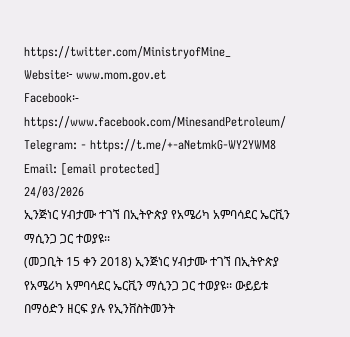https://twitter.com/MinistryofMine_
Website፦ www.mom.gov.et
Facebook፡- https://www.facebook.com/MinesandPetroleum/
Telegram: - https://t.me/+-aNetmkG-WY2YWM8
Email: [email protected]
24/03/2026
ኢንጅነር ሃብታሙ ተገኘ በኢትዮጵያ የአሜሪካ አምባሳደር ኤርቪን ማሲንጋ ጋር ተወያዩ፡፡
(መጋቢት 15 ቀን 2018) ኢንጅነር ሃብታሙ ተገኘ በኢትዮጵያ የአሜሪካ አምባሳደር ኤርቪን ማሲንጋ ጋር ተወያዩ፡፡ ውይይቱ በማዕድን ዘርፍ ያሉ የኢንቨስትመንት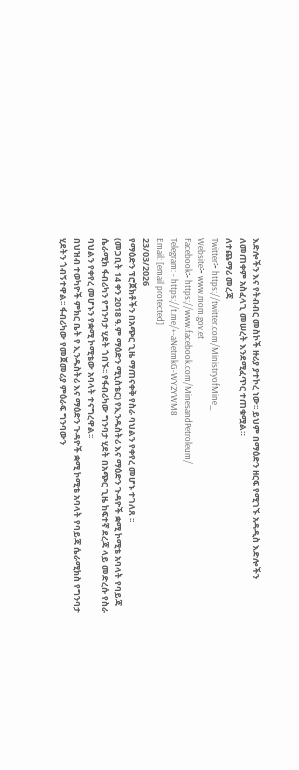እድሎችን እና የትብብር መስኮች ዙሪያ ያተኮረ ነው፡፡ ይህም በማዕድን ዘርፍ የሚገኙ አዳዲስ እድሎችን ለመጠቀም አስፈላጊ መሠረት እንደሚፈጥር ተጠቁሟል።
ለተጨማሪ መረጃ
Twitter፦ https://twitter.com/MinistryofMine_
Website፦ www.mom.gov.et
Facebook፡- https://www.facebook.com/MinesandPetroleum/
Telegram: - https://t.me/+-aNetmkG-WY2YWM8
Email: [email protected]
23/03/2026
የማዕድን ፕሮጀክቶችን በአጭር ጊዜ ማጠናቀቅ የስራ ባህልን የቀየረ መሆኑ ተገለጸ ፡፡
(መጋቢት 14 ቀን 2018 ዓ.ም ማዕድን ሚኒስቴር) የኢንዱስትሪ እና ማዕድን ጉዳዮች ቋሚ ኮሚቴ አባላት የባይጃ ሴራሚክ ፋብሪካን የግንባታ ሂደት ጎበኙ፡፡ የፋብሪካው ግንባታ ሂደት በአጭር ጊዜ ከፍተኛ ደረጃ ላይ መድረሱ የስራ ባህልን የቀየረ መሆኑን የቋሚ ኮሚቴው አባላት ተናግረዋል፡፡
በህዝብ ተወካዮች ምክር ቤት የ ኢንዱስትሪ እና ማዕድን ጉዳዮች ቋሚ ኮሚቴ አባላት የባይጃ ሴራሚክስ የግንባታ ሂደትን ጎብኝተዋል፡፡ ፋብሪካው የመጀመሪያ ምዕራፍ ግንባውን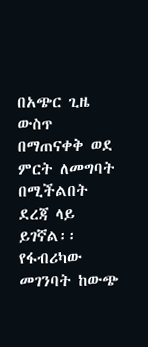በአጭር ጊዜ ውስጥ በማጠናቀቅ ወደ ምርት ለመግባት በሚችልበት ደረጃ ላይ ይገኛል፡፡
የፋብሪካው መገንባት ከውጭ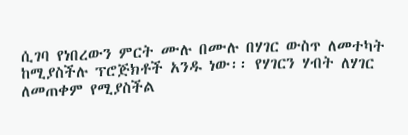ሲገባ የነበረውን ምርት ሙሉ በሙሉ በሃገር ውስጥ ለመተካት ከሚያስችሉ ፕሮጅክቶች አንዱ ነው፡፡ የሃገርን ሃብት ለሃገር ለመጠቀም የሚያስችል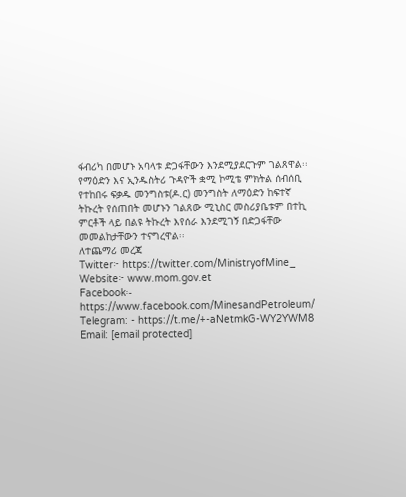ፋብሪካ በመሆኑ አባላቱ ድጋፋቸውን እንደሚያደርጉም ገልጸዋል፡፡
የማዕድን እና ኢንዱስትሪ ጉዳዮች ቋሚ ኮሚቴ ምክትል ሰብሰቢ የተከበሩ ፍቃዱ መንግስቱ(ዶ.ር) መንግስት ለማዕድን ከፍተኛ ትኩረት የሰጠበት መሆኑን ገልጸው ሚኒስር መስሪያቤቱም በተኪ ምርቶች ላይ በልዩ ትኩረት እየሰራ እንደሚገኝ በድጋፋቸው መመልከታቸውን ተናግረዋል፡፡
ለተጨማሪ መረጃ
Twitter፦ https://twitter.com/MinistryofMine_
Website፦ www.mom.gov.et
Facebook፡- https://www.facebook.com/MinesandPetroleum/
Telegram: - https://t.me/+-aNetmkG-WY2YWM8
Email: [email protected]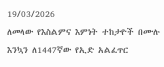19/03/2026
ለመላው የእስልምና እምነት ተከታዮች በሙሉ እንኳን ለ1447ኛው የኢድ አልፈጥር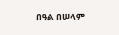በዓል በሠላም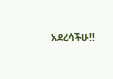አደረሳችሁ!!